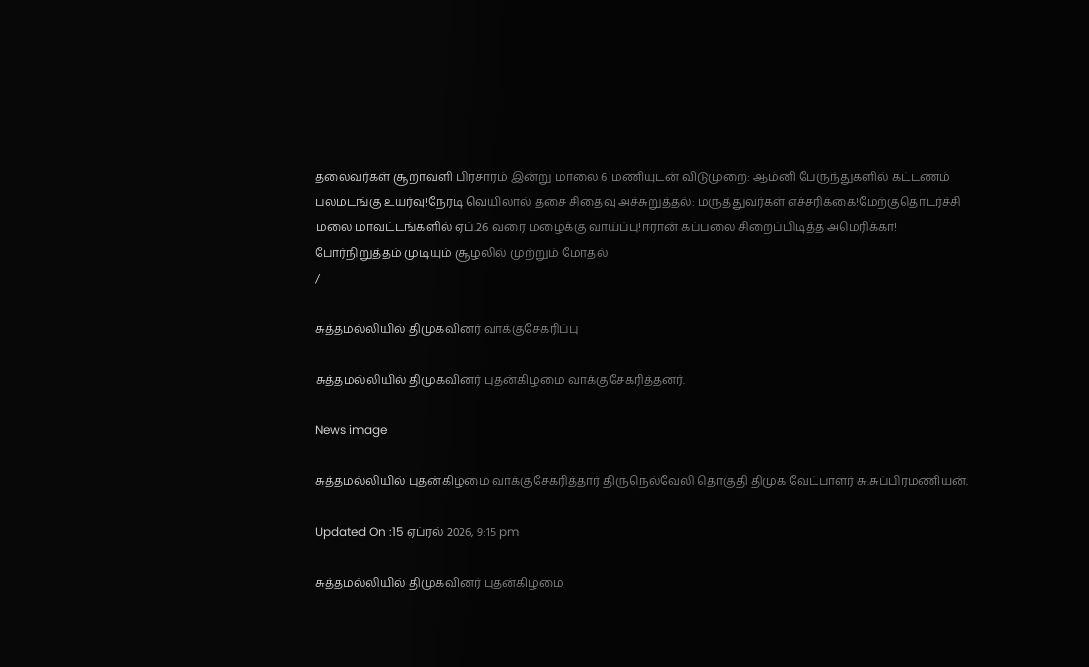தலைவர்கள் சூறாவளி பிரசாரம் இன்று மாலை 6 மணியுடன் விடுமுறை: ஆம்னி பேருந்துகளில் கட்டணம் பலமடங்கு உயர்வு!நேரடி வெயிலால் தசை சிதைவு அச்சுறுத்தல்: மருத்துவர்கள் எச்சரிக்கை!மேற்குதொடர்ச்சி மலை மாவட்டங்களில் ஏப்.26 வரை மழைக்கு வாய்ப்பு!ஈரான் கப்பலை சிறைப்பிடித்த அமெரிக்கா! போர்நிறுத்தம் முடியும் சூழலில் முற்றும் மோதல்
/

சுத்தமல்லியில் திமுகவினர் வாக்குசேகரிப்பு

சுத்தமல்லியில் திமுகவினர் புதன்கிழமை வாக்குசேகரித்தனர்.

News image

சுத்தமல்லியில் புதன்கிழமை வாக்குசேகரித்தார் திருநெல்வேலி தொகுதி திமுக வேட்பாளர் சு.சுப்பிரமணியன்.

Updated On :15 ஏப்ரல் 2026, 9:15 pm

சுத்தமல்லியில் திமுகவினர் புதன்கிழமை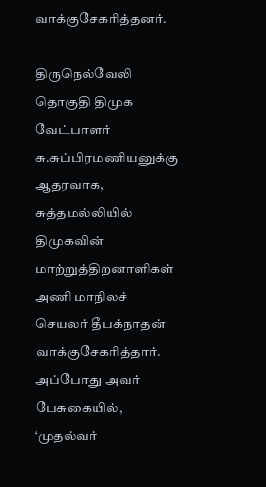வாக்குசேகரித்தனர்.

திருநெல்வேலி தொகுதி திமுக வேட்பாளர் சு.சுப்பிரமணியனுக்கு ஆதரவாக, சுத்தமல்லியில் திமுகவின் மாற்றுத்திறனாளிகள் அணி மாநிலச் செயலர் தீபக்நாதன் வாக்குசேகரித்தார். அப்போது அவர் பேசுகையில், ‘முதல்வர்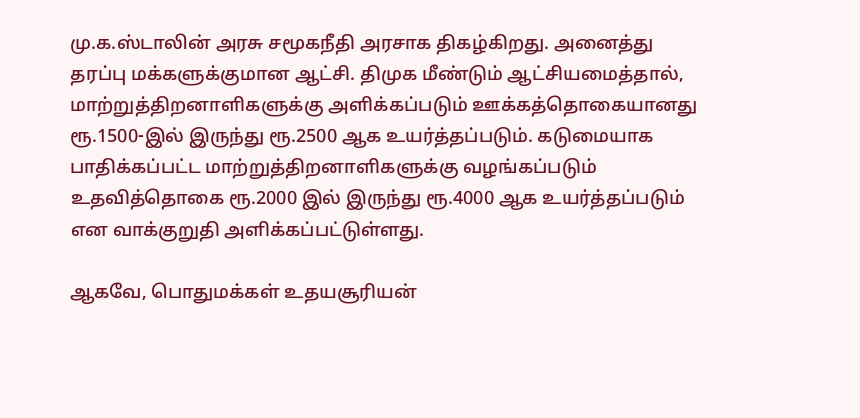மு.க.ஸ்டாலின் அரசு சமூகநீதி அரசாக திகழ்கிறது. அனைத்து தரப்பு மக்களுக்குமான ஆட்சி. திமுக மீண்டும் ஆட்சியமைத்தால், மாற்றுத்திறனாளிகளுக்கு அளிக்கப்படும் ஊக்கத்தொகையானது ரூ.1500-இல் இருந்து ரூ.2500 ஆக உயர்த்தப்படும். கடுமையாக பாதிக்கப்பட்ட மாற்றுத்திறனாளிகளுக்கு வழங்கப்படும் உதவித்தொகை ரூ.2000 இல் இருந்து ரூ.4000 ஆக உயர்த்தப்படும் என வாக்குறுதி அளிக்கப்பட்டுள்ளது.

ஆகவே, பொதுமக்கள் உதயசூரியன்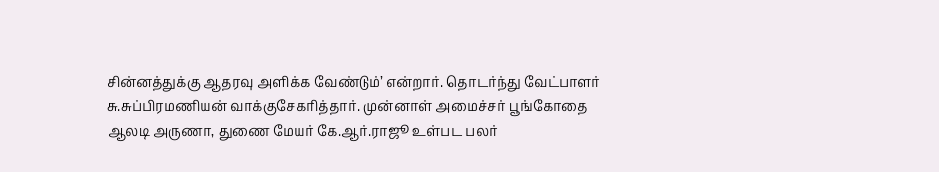சின்னத்துக்கு ஆதரவு அளிக்க வேண்டும்’ என்றார். தொடர்ந்து வேட்பாளர் சு.சுப்பிரமணியன் வாக்குசேகரித்தார். முன்னாள் அமைச்சர் பூங்கோதை ஆலடி அருணா, துணை மேயர் கே.ஆர்.ராஜூ உள்பட பலர்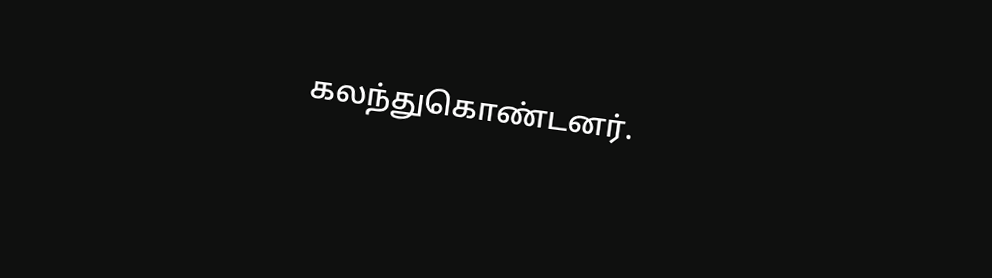கலந்துகொண்டனர்.